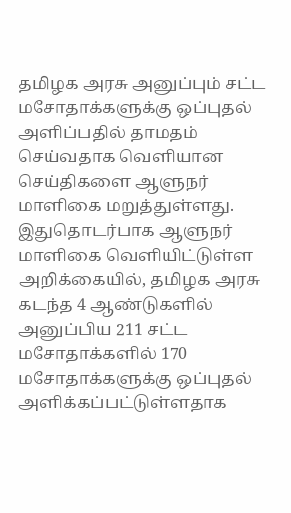தமிழக அரசு அனுப்பும் சட்ட மசோதாக்களுக்கு ஒப்புதல் அளிப்பதில் தாமதம் செய்வதாக வெளியான செய்திகளை ஆளுநர் மாளிகை மறுத்துள்ளது.
இதுதொடர்பாக ஆளுநர் மாளிகை வெளியிட்டுள்ள அறிக்கையில், தமிழக அரசு கடந்த 4 ஆண்டுகளில் அனுப்பிய 211 சட்ட மசோதாக்களில் 170 மசோதாக்களுக்கு ஒப்புதல் அளிக்கப்பட்டுள்ளதாக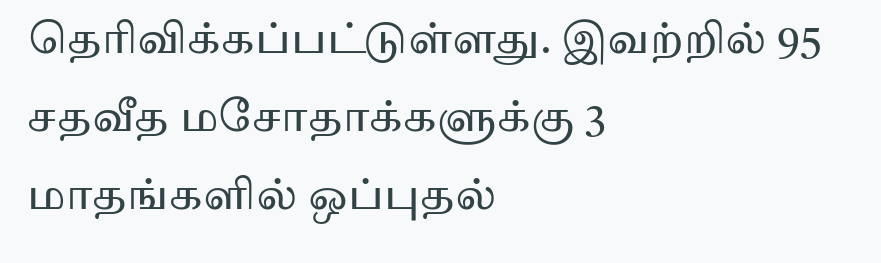தெரிவிக்கப்பட்டுள்ளது. இவற்றில் 95 சதவீத மசோதாக்களுக்கு 3 மாதங்களில் ஒப்புதல்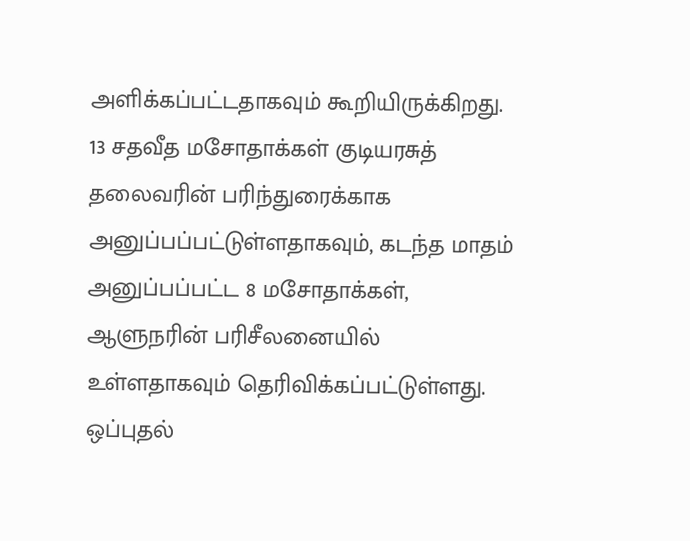அளிக்கப்பட்டதாகவும் கூறியிருக்கிறது.
13 சதவீத மசோதாக்கள் குடியரசுத் தலைவரின் பரிந்துரைக்காக அனுப்பப்பட்டுள்ளதாகவும், கடந்த மாதம் அனுப்பப்பட்ட 8 மசோதாக்கள், ஆளுநரின் பரிசீலனையில் உள்ளதாகவும் தெரிவிக்கப்பட்டுள்ளது.
ஒப்புதல்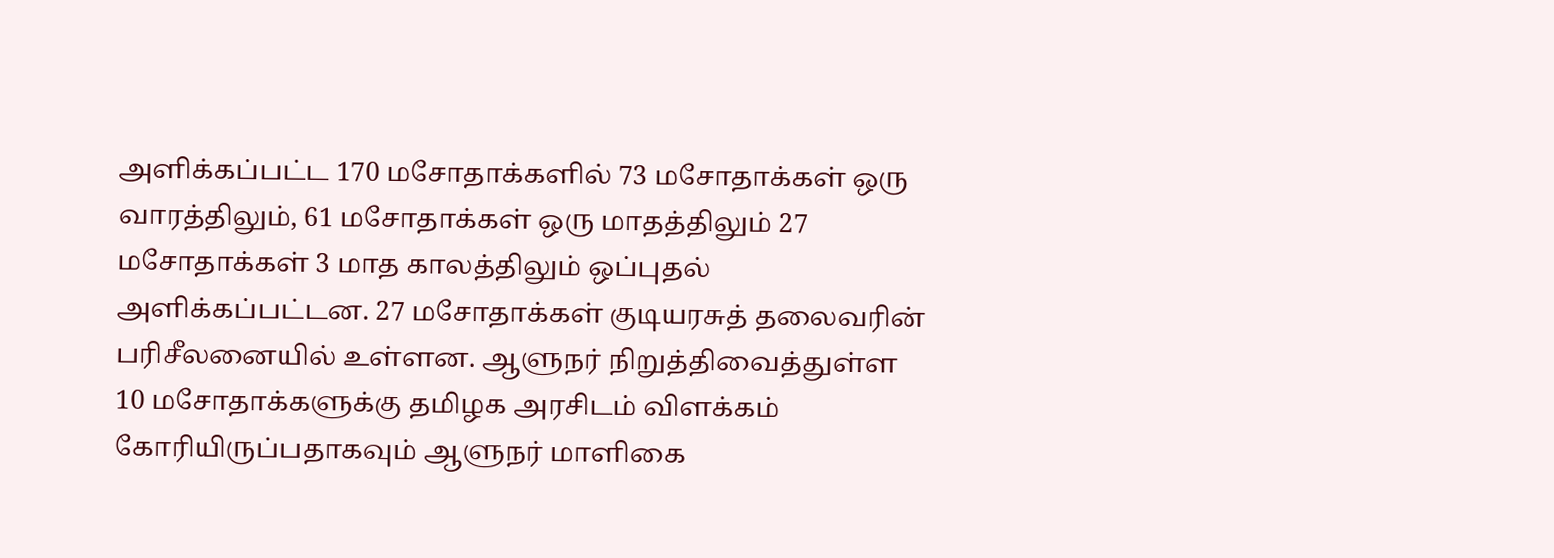அளிக்கப்பட்ட 170 மசோதாக்களில் 73 மசோதாக்கள் ஒரு வாரத்திலும், 61 மசோதாக்கள் ஒரு மாதத்திலும் 27 மசோதாக்கள் 3 மாத காலத்திலும் ஒப்புதல் அளிக்கப்பட்டன. 27 மசோதாக்கள் குடியரசுத் தலைவரின் பரிசீலனையில் உள்ளன. ஆளுநர் நிறுத்திவைத்துள்ள 10 மசோதாக்களுக்கு தமிழக அரசிடம் விளக்கம் கோரியிருப்பதாகவும் ஆளுநர் மாளிகை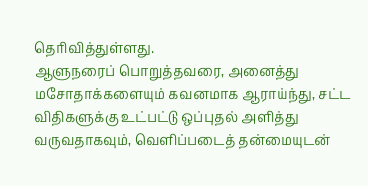தெரிவித்துள்ளது.
ஆளுநரைப் பொறுத்தவரை, அனைத்து மசோதாக்களையும் கவனமாக ஆராய்ந்து, சட்ட விதிகளுக்கு உட்பட்டு ஒப்புதல் அளித்து வருவதாகவும், வெளிப்படைத் தன்மையுடன்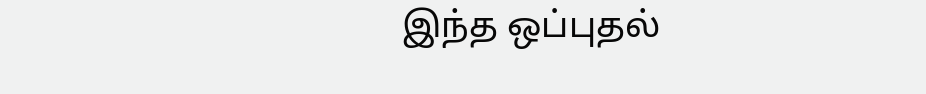இந்த ஒப்புதல்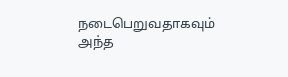நடைபெறுவதாகவும் அந்த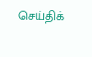செய்திக்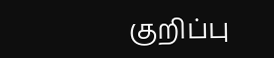குறிப்பு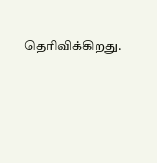தெரிவிக்கிறது.